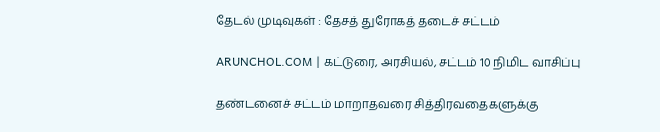தேடல் முடிவுகள் : தேசத் துரோகத் தடைச் சட்டம்

ARUNCHOL.COM | கட்டுரை, அரசியல், சட்டம் 10 நிமிட வாசிப்பு

தண்டனைச் சட்டம் மாறாதவரை சித்திரவதைகளுக்கு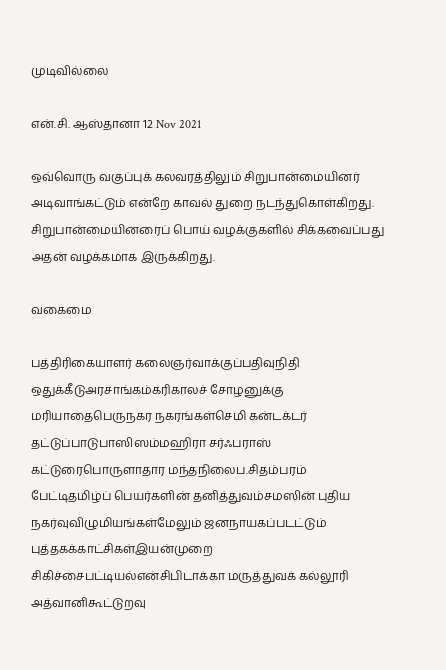முடிவில்லை

என்.சி. ஆஸ்தானா 12 Nov 2021

ஒவ்வொரு வகுப்புக் கலவரத்திலும் சிறுபான்மையினர் அடிவாங்கட்டும் என்றே காவல் துறை நடந்துகொள்கிறது. சிறுபான்மையினரைப் பொய் வழக்குகளில் சிக்கவைப்பது அதன் வழக்கமாக இருக்கிறது.

வகைமை

பத்திரிகையாளர் கலைஞர்வாக்குப்பதிவுநிதி ஒதுக்கீடுஅரசாங்கம்கரிகாலச் சோழனுக்கு மரியாதைபெருநகர நகரங்கள்செமி கன்டக்டர் தட்டுப்பாடுபாஸிஸம்மஹிரா சர்ஃபராஸ் கட்டுரைபொருளாதார மந்தநிலைப.சிதம்பரம் பேட்டிதமிழ்ப் பெயர்களின் தனித்துவம்சமஸின் புதிய நகர்வுவிழுமியங்கள்மேலும் ஜனநாயகப்படட்டும் புத்தகக்காட்சிகள்இயன்முறை சிகிச்சைபட்டியல்என்சிபிடாக்கா மருத்துவக் கல்லூரி அத்வானிகூட்டுறவு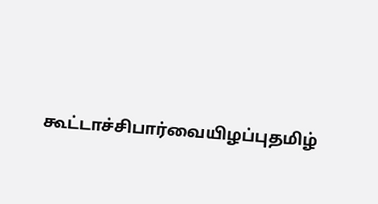கூட்டாச்சிபார்வையிழப்புதமிழ்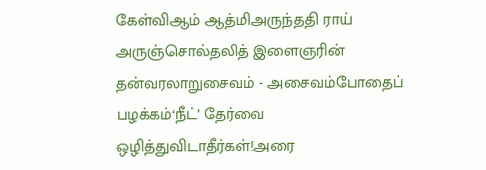கேள்விஆம் ஆத்மிஅருந்ததி ராய் அருஞ்சொல்தலித் இளைஞரின் தன்வரலாறுசைவம் - அசைவம்போதைப் பழக்கம்‘நீட்’ தேர்வை ஒழித்துவிடாதீர்கள்!அரை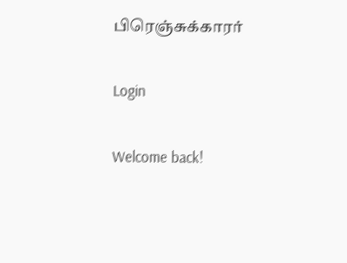பிரெஞ்சுக்காரர்

Login

Welcome back!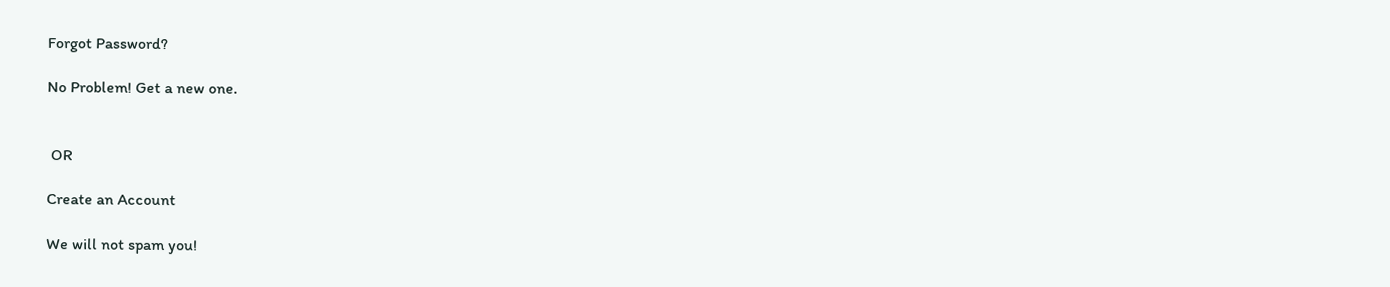Forgot Password?

No Problem! Get a new one.


 OR

Create an Account

We will not spam you!